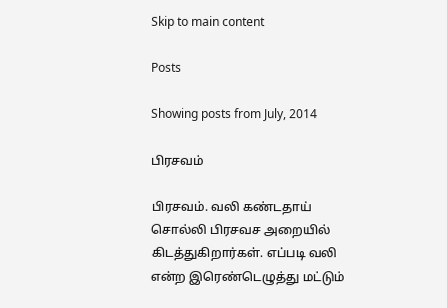Skip to main content

Posts

Showing posts from July, 2014

பிரசவம்

பிரசவம். வலி கண்டதாய் சொல்லி பிரசவச அறையில் கிடத்துகிறார்கள். எப்படி வலி என்ற இரெண்டெழுத்து மட்டும்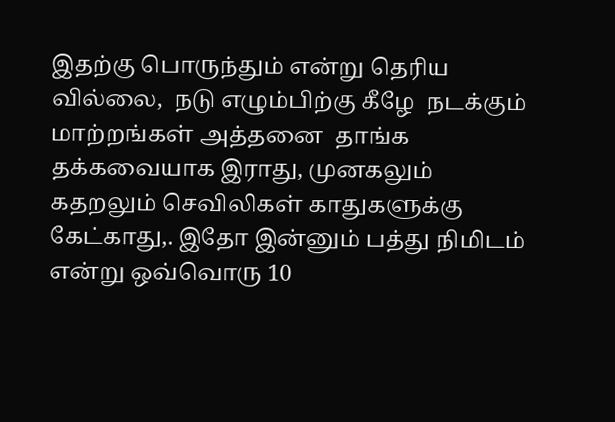இதற்கு பொருந்தும் என்று தெரிய வில்லை,  நடு எழும்பிற்கு கீழே  நடக்கும் மாற்றங்கள் அத்தனை  தாங்க தக்கவையாக இராது, முனகலும் கதறலும் செவிலிகள் காதுகளுக்கு கேட்காது,. இதோ இன்னும் பத்து நிமிடம் என்று ஒவ்வொரு 10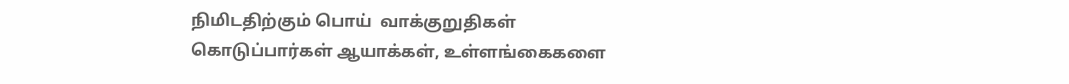நிமிடதிற்கும் பொய்  வாக்குறுதிகள் கொடுப்பார்கள் ஆயாக்கள், உள்ளங்கைகளை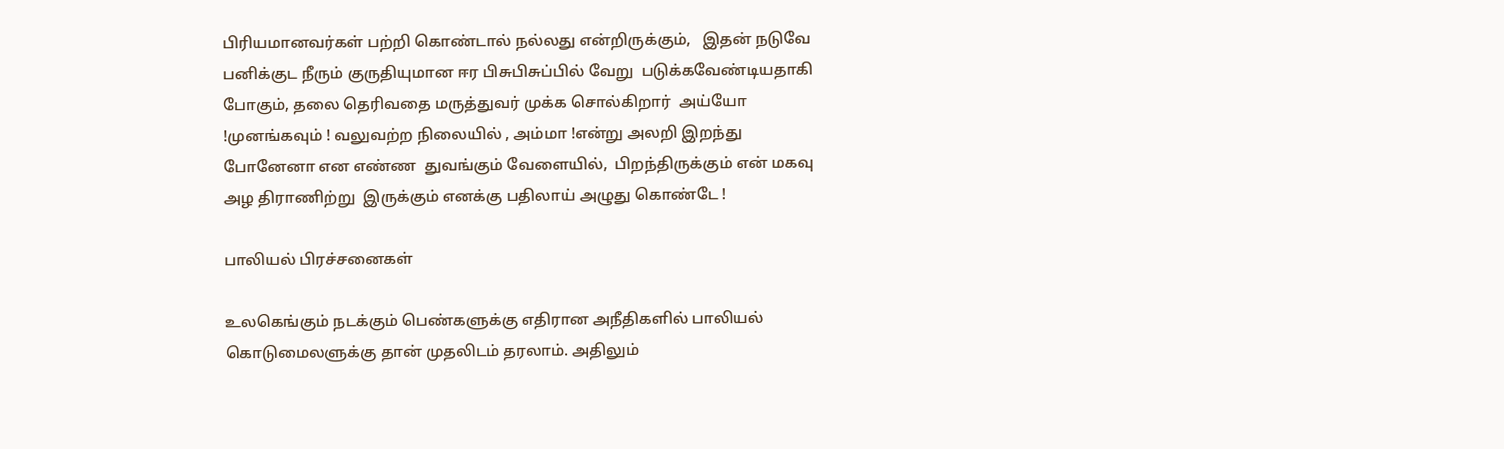பிரியமானவர்கள் பற்றி கொண்டால் நல்லது என்றிருக்கும்,   இதன் நடுவே  பனிக்குட நீரும் குருதியுமான ஈர பிசுபிசுப்பில் வேறு  படுக்கவேண்டியதாகி போகும், தலை தெரிவதை மருத்துவர் முக்க சொல்கிறார்  அய்யோ !முனங்கவும் ! வலுவற்ற நிலையில் , அம்மா !என்று அலறி இறந்து போனேனா என எண்ண  துவங்கும் வேளையில்,  பிறந்திருக்கும் என் மகவு அழ திராணிற்று  இருக்கும் எனக்கு பதிலாய் அழுது கொண்டே !

பாலியல் பிரச்சனைகள்

உலகெங்கும் நடக்கும் பெண்களுக்கு எதிரான அநீதிகளில் பாலியல் கொடுமைலளுக்கு தான் முதலிடம் தரலாம். அதிலும்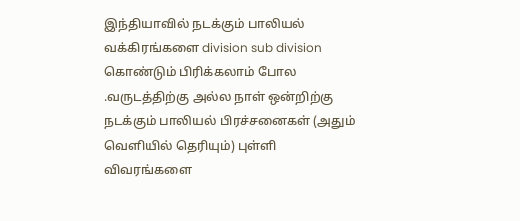இந்தியாவில் நடக்கும் பாலியல் வக்கிரங்களை division sub division கொண்டும் பிரிக்கலாம் போல .வருடத்திற்கு அல்ல நாள் ஒன்றிற்கு நடக்கும் பாலியல் பிரச்சனைகள் (அதும் வெளியில் தெரியும்) புள்ளி விவரங்களை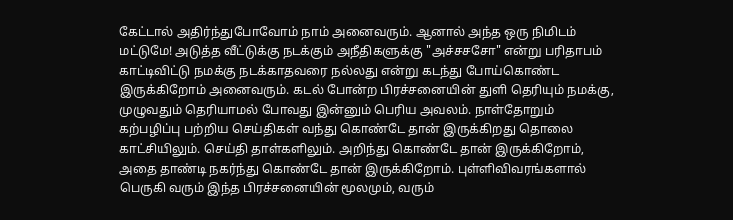கேட்டால் அதிர்ந்துபோவோம் நாம் அனைவரும். ஆனால் அந்த ஒரு நிமிடம் மட்டுமே! அடுத்த வீட்டுக்கு நடக்கும் அநீதிகளுக்கு "அச்சசசோ" என்று பரிதாபம் காட்டிவிட்டு நமக்கு நடக்காதவரை நல்லது என்று கடந்து போய்கொண்ட இருக்கிறோம் அனைவரும். கடல் போன்ற பிரச்சனையின் துளி தெரியும் நமக்கு, முழுவதும் தெரியாமல் போவது இன்னும் பெரிய அவலம். நாள்தோறும் கற்பழிப்பு பற்றிய செய்திகள் வந்து கொண்டே தான் இருக்கிறது தொலை காட்சியிலும். செய்தி தாள்களிலும். அறிந்து கொண்டே தான் இருக்கிறோம், அதை தாண்டி நகர்ந்து கொண்டே தான் இருக்கிறோம். புள்ளிவிவரங்களால் பெருகி வரும் இந்த பிரச்சனையின் மூலமும், வரும்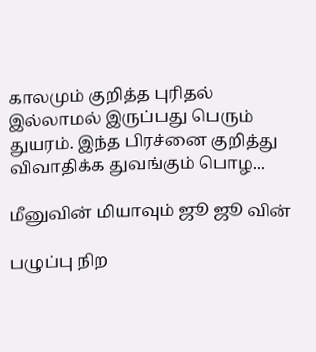காலமும் குறித்த புரிதல் இல்லாமல் இருப்பது பெரும் துயரம். இந்த பிரச்னை குறித்து விவாதிக்க துவங்கும் பொழ...

மீனுவின் மியாவும் ஜூ ஜூ வின்

பழுப்பு நிற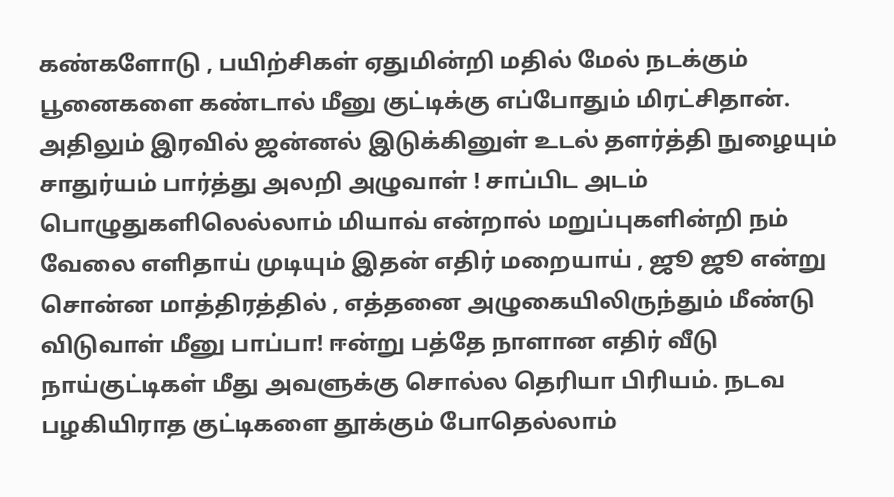கண்களோடு , பயிற்சிகள் ஏதுமின்றி மதில் மேல் நடக்கும் பூனைகளை கண்டால் மீனு குட்டிக்கு எப்போதும் மிரட்சிதான். அதிலும் இரவில் ஜன்னல் இடுக்கினுள் உடல் தளர்த்தி நுழையும் சாதுர்யம் பார்த்து அலறி அழுவாள் ! சாப்பிட அடம் பொழுதுகளிலெல்லாம் மியாவ் என்றால் மறுப்புகளின்றி நம் வேலை எளிதாய் முடியும் இதன் எதிர் மறையாய் , ஜூ ஜூ என்று சொன்ன மாத்திரத்தில் , எத்தனை அழுகையிலிருந்தும் மீண்டு விடுவாள் மீனு பாப்பா! ஈன்று பத்தே நாளான எதிர் வீடு நாய்குட்டிகள் மீது அவளுக்கு சொல்ல தெரியா பிரியம். நடவ பழகியிராத குட்டிகளை தூக்கும் போதெல்லாம்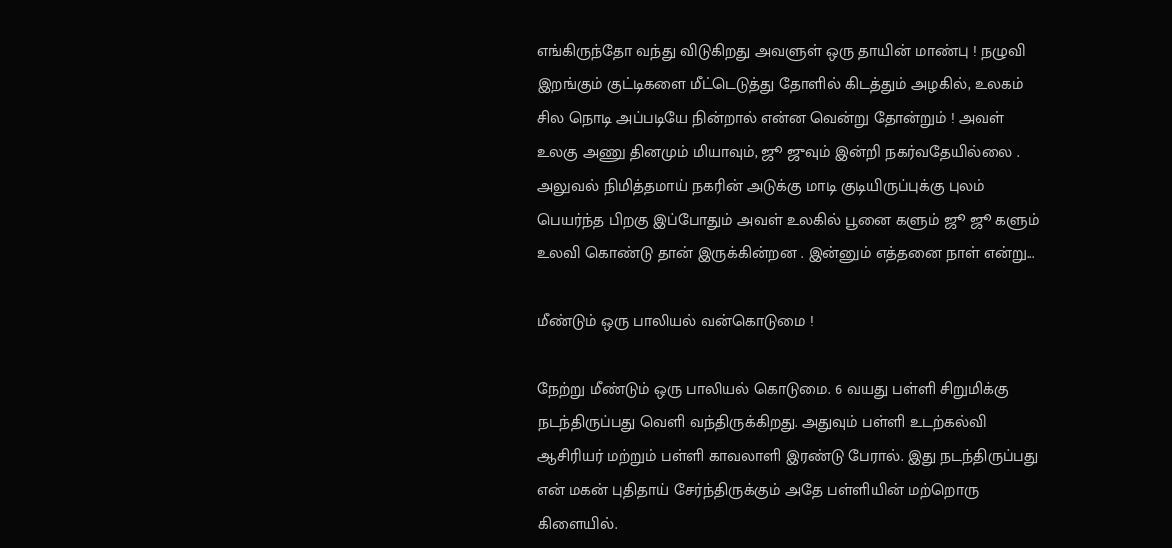எங்கிருந்தோ வந்து விடுகிறது அவளுள் ஒரு தாயின் மாண்பு ! நழுவி இறங்கும் குட்டிகளை மீட்டெடுத்து தோளில் கிடத்தும் அழகில், உலகம் சில நொடி அப்படியே நின்றால் என்ன வென்று தோன்றும் ! அவள் உலகு அணு தினமும் மியாவும், ஜூ ஜுவும் இன்றி நகர்வதேயில்லை . அலுவல் நிமித்தமாய் நகரின் அடுக்கு மாடி குடியிருப்புக்கு புலம் பெயர்ந்த பிறகு இப்போதும் அவள் உலகில் பூனை களும் ஜூ ஜூ களும் உலவி கொண்டு தான் இருக்கின்றன . இன்னும் எத்தனை நாள் என்று...

மீண்டும் ஒரு பாலியல் வன்கொடுமை !

நேற்று மீண்டும் ஒரு பாலியல் கொடுமை. 6 வயது பள்ளி சிறுமிக்கு நடந்திருப்பது வெளி வந்திருக்கிறது. அதுவும் பள்ளி உடற்கல்வி ஆசிரியர் மற்றும் பள்ளி காவலாளி இரண்டு பேரால். இது நடந்திருப்பது என் மகன் புதிதாய் சேர்ந்திருக்கும் அதே பள்ளியின் மற்றொரு கிளையில்.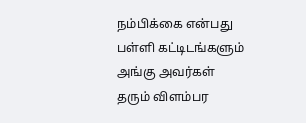நம்பிக்கை என்பது பள்ளி கட்டிடங்களும் அங்கு அவர்கள் தரும் விளம்பர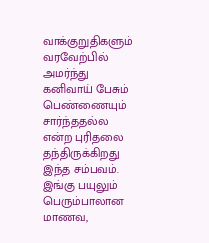வாக்குறுதிகளும் வரவேற்பில் அமர்ந்து கனிவாய் பேசும் பெண்ணையும் சார்ந்ததல்ல என்ற புரிதலை தந்திருக்கிறது இந்த சம்பவம். இங்கு பயுலும் பெரும்பாலான மாணவ,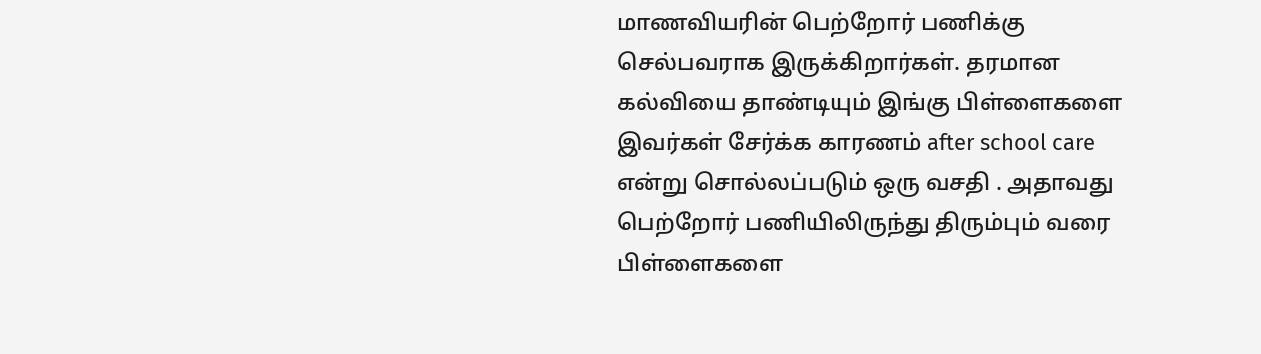மாணவியரின் பெற்றோர் பணிக்கு செல்பவராக இருக்கிறார்கள். தரமான கல்வியை தாண்டியும் இங்கு பிள்ளைகளை இவர்கள் சேர்க்க காரணம் after school care என்று சொல்லப்படும் ஒரு வசதி . அதாவது பெற்றோர் பணியிலிருந்து திரும்பும் வரை பிள்ளைகளை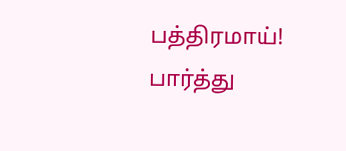பத்திரமாய்! பார்த்து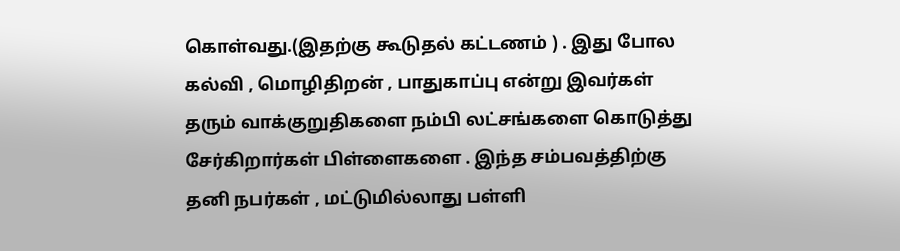கொள்வது.(இதற்கு கூடுதல் கட்டணம் ) . இது போல கல்வி , மொழிதிறன் , பாதுகாப்பு என்று இவர்கள் தரும் வாக்குறுதிகளை நம்பி லட்சங்களை கொடுத்து சேர்கிறார்கள் பிள்ளைகளை . இந்த சம்பவத்திற்கு தனி நபர்கள் , மட்டுமில்லாது பள்ளி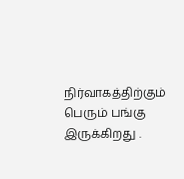நிர்வாகத்திற்கும் பெரும் பங்கு இருக்கிறது .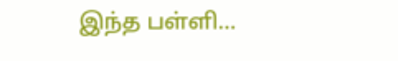இந்த பள்ளி...